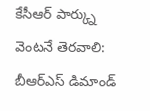కేసీఆర్ పార్క్ను వెంటనే తెరవాలి: బీఆర్ఎస్ డిమాండ్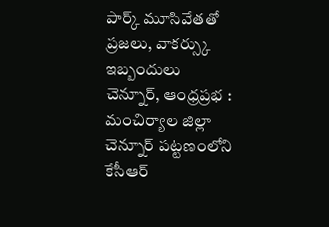పార్క్ మూసివేతతో ప్రజలు, వాకర్స్కు ఇబ్బందులు
చెన్నూర్, ఆంధ్రప్రభ : మంచిర్యాల జిల్లా చెన్నూర్ పట్టణంలోని కేసీఆర్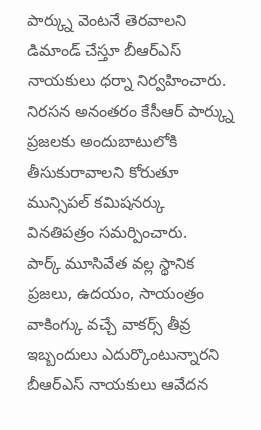పార్క్ను వెంటనే తెరవాలని డిమాండ్ చేస్తూ బీఆర్ఎస్ నాయకులు ధర్నా నిర్వహించారు.
నిరసన అనంతరం కేసీఆర్ పార్క్ను ప్రజలకు అందుబాటులోకి తీసుకురావాలని కోరుతూ మున్సిపల్ కమిషనర్కు వినతిపత్రం సమర్పించారు.
పార్క్ మూసివేత వల్ల స్థానిక ప్రజలు, ఉదయం, సాయంత్రం వాకింగ్కు వచ్చే వాకర్స్ తీవ్ర ఇబ్బందులు ఎదుర్కొంటున్నారని బీఆర్ఎస్ నాయకులు ఆవేదన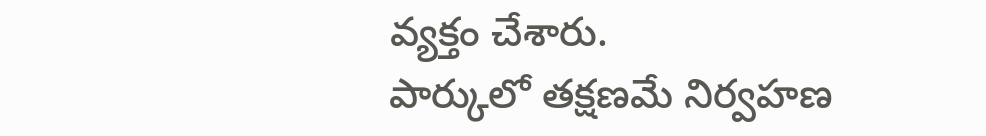వ్యక్తం చేశారు.
పార్కులో తక్షణమే నిర్వహణ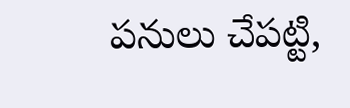పనులు చేపట్టి,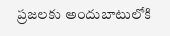ప్రజలకు అందుబాటులోకి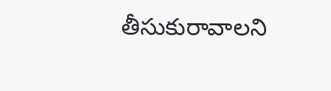తీసుకురావాలని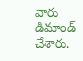వారు డిమాండ్ చేశారు.